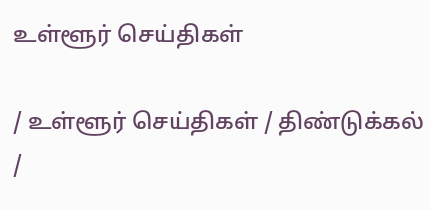உள்ளூர் செய்திகள்

/ உள்ளூர் செய்திகள் / திண்டுக்கல் /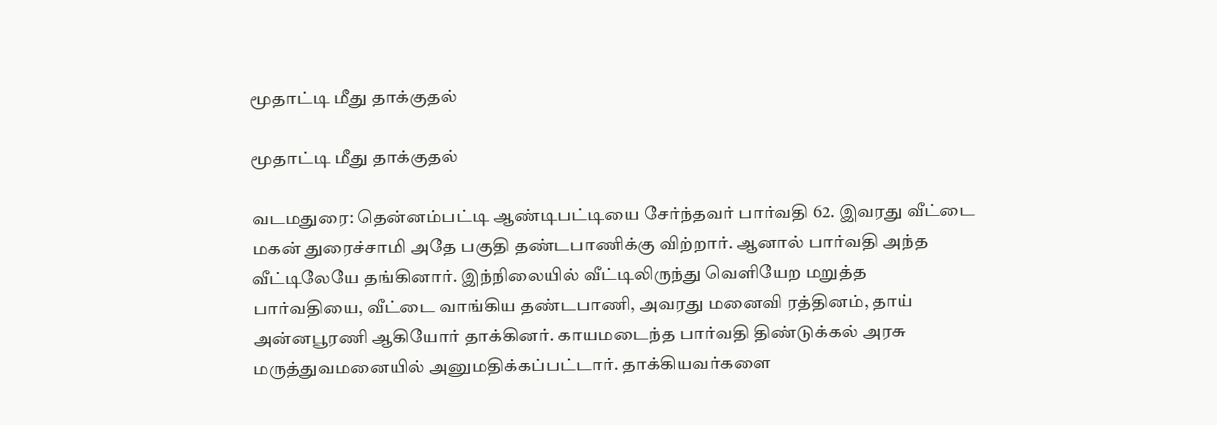மூதாட்டி மீது தாக்குதல்

மூதாட்டி மீது தாக்குதல்

வடமதுரை: தென்னம்பட்டி ஆண்டிபட்டியை சேர்ந்தவர் பார்வதி 62. இவரது வீட்டை மகன் துரைச்சாமி அதே பகுதி தண்டபாணிக்கு விற்றார். ஆனால் பார்வதி அந்த வீட்டிலேயே தங்கினார். இந்நிலையில் வீட்டிலிருந்து வெளியேற மறுத்த பார்வதியை, வீட்டை வாங்கிய தண்டபாணி, அவரது மனைவி ரத்தினம், தாய் அன்னபூரணி ஆகியோர் தாக்கினர். காயமடைந்த பார்வதி திண்டுக்கல் அரசு மருத்துவமனையில் அனுமதிக்கப்பட்டார். தாக்கியவர்களை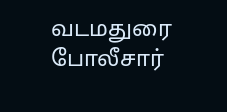வடமதுரை போலீசார்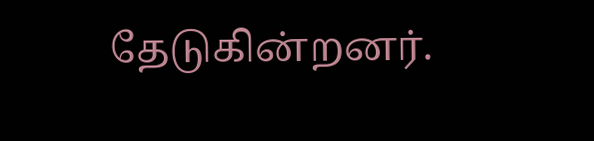தேடுகின்றனர்.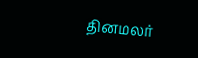தினமலர்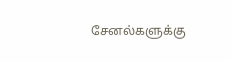சேனல்களுக்கு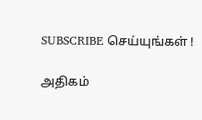SUBSCRIBE செய்யுங்கள் !

அதிகம்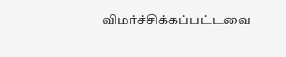விமர்ச்சிக்கப்பட்டவை